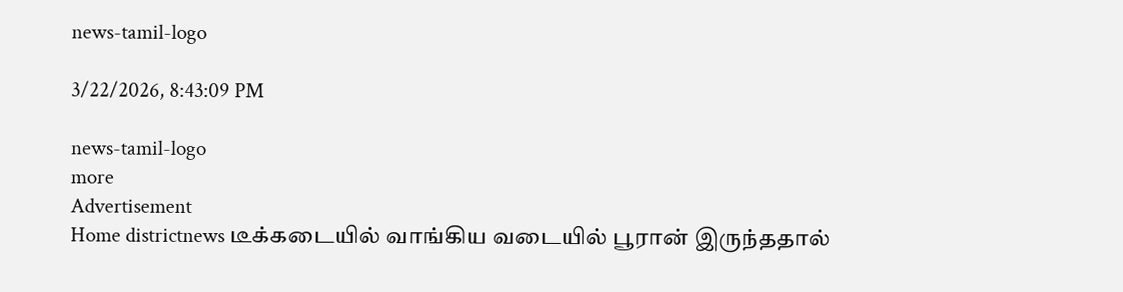news-tamil-logo

3/22/2026, 8:43:09 PM

news-tamil-logo
more
Advertisement
Home districtnews டீக்கடையில் வாங்கிய வடையில் பூரான் இருந்ததால்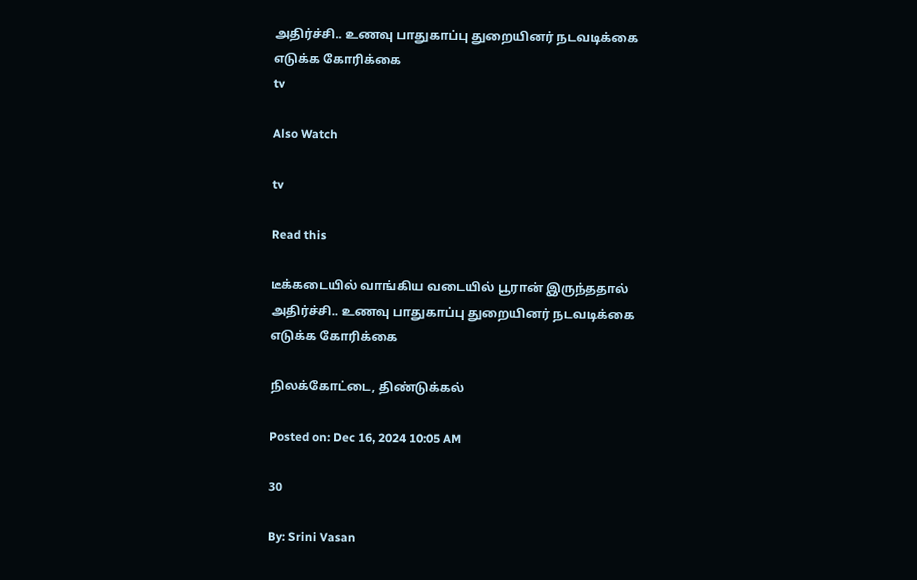அதிர்ச்சி.. உணவு பாதுகாப்பு துறையினர் நடவடிக்கை எடுக்க கோரிக்கை
tv

Also Watch

tv

Read this

டீக்கடையில் வாங்கிய வடையில் பூரான் இருந்ததால் அதிர்ச்சி.. உணவு பாதுகாப்பு துறையினர் நடவடிக்கை எடுக்க கோரிக்கை

நிலக்கோட்டை, திண்டுக்கல்

Posted on: Dec 16, 2024 10:05 AM

30

By: Srini Vasan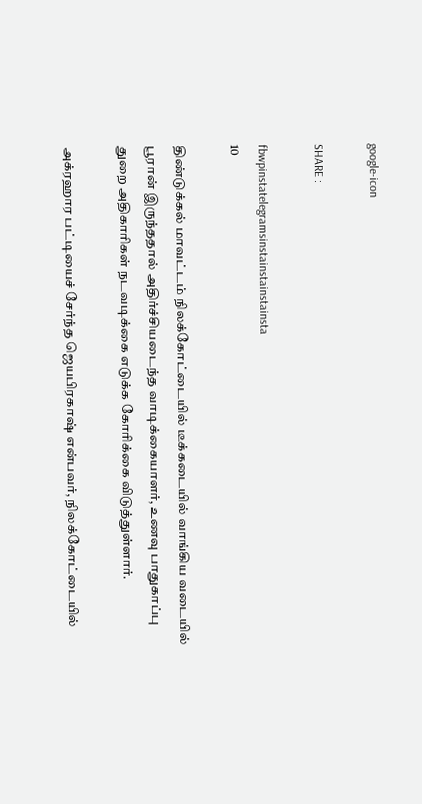google-icon

SHARE :

fbwpinstatelegramsinstainstainstainsta
10

திண்டுக்கல் மாவட்டம் நிலக்கோட்டையில் டீக்கடையில் வாங்கிய வடையில் பூரான் இருந்ததால் அதிர்ச்சியடைந்த வாடிக்கையாளர், உணவு பாதுகாப்பு
துறை அதிகாரிகள் நடவடிக்கை எடுக்க கோரிக்கை விடுத்துள்ளார்.

அக்ரஹார பட்டியைச் சேர்ந்த ஜெயபிரகாஷ் என்பவர், நிலக்கோட்டையில்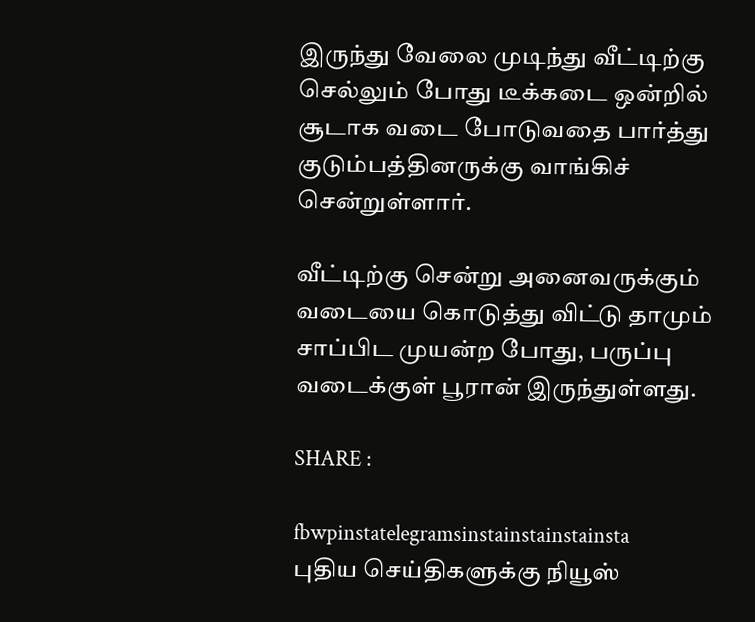இருந்து வேலை முடிந்து வீட்டிற்கு செல்லும் போது டீக்கடை ஒன்றில் சூடாக வடை போடுவதை பார்த்து குடும்பத்தினருக்கு வாங்கிச் சென்றுள்ளார்.

வீட்டிற்கு சென்று அனைவருக்கும் வடையை கொடுத்து விட்டு தாமும் சாப்பிட முயன்ற போது, பருப்பு வடைக்குள் பூரான் இருந்துள்ளது.

SHARE :

fbwpinstatelegramsinstainstainstainsta
புதிய செய்திகளுக்கு நியூஸ்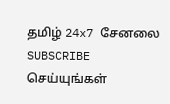தமிழ் 24x7 சேனலை SUBSCRIBE செய்யுங்கள்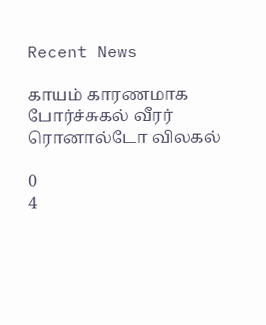Recent News

காயம் காரணமாக போர்ச்சுகல் வீரர் ரொனால்டோ விலகல்

0
4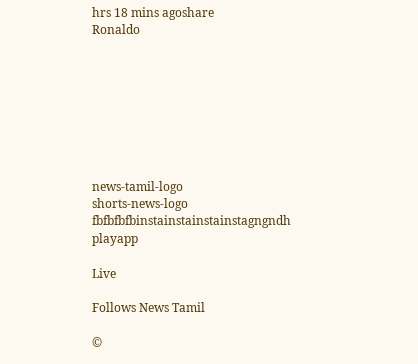hrs 18 mins agoshare
Ronaldo








news-tamil-logo
shorts-news-logo
fbfbfbfbinstainstainstainstagngndh
playapp

Live

Follows News Tamil

©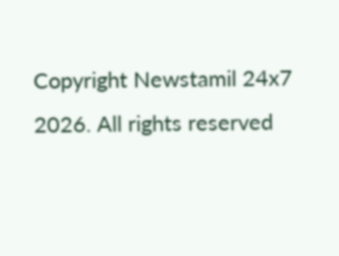Copyright Newstamil 24x7 2026. All rights reserved